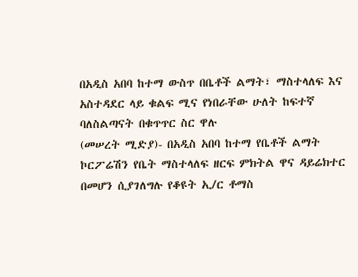በአዲስ አበባ ከተማ ውስጥ በቤቶች ልማት፣ ማስተላለፍ እና አስተዳደር ላይ ቁልፍ ሚና የነበራቸው ሁለት ከፍተኛ ባለስልጣናት በቁጥጥር ስር ዋሉ
(መሠረት ሚድያ)- በአዲስ አበባ ከተማ የቤቶች ልማት ኮርፖሬሽን የቤት ማስተላለፍ ዘርፍ ምክትል ዋና ዳይሬክተር በመሆን ሲያገለግሉ የቆዩት ኢ/ር ቶማስ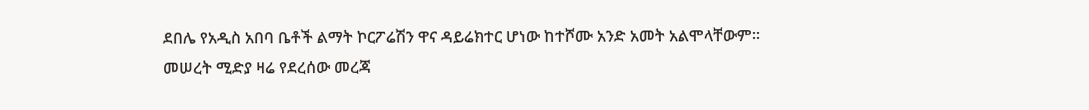ደበሌ የአዲስ አበባ ቤቶች ልማት ኮርፖሬሽን ዋና ዳይሬክተር ሆነው ከተሾሙ አንድ አመት አልሞላቸውም።
መሠረት ሚድያ ዛሬ የደረሰው መረጃ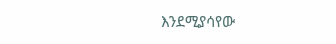እንደሚያሳየው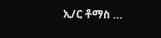ኢ/ር ቶማስ …